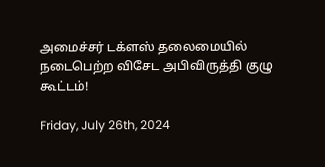அமைச்சர் டக்ளஸ் தலைமையில் நடைபெற்ற விசேட அபிவிருத்தி குழு கூட்டம்!

Friday, July 26th, 2024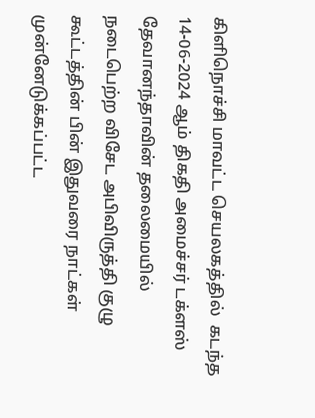கிளிநொச்சி மாவட்ட செயலகத்தில்  கடந்த 14-06-2024 ஆம் திகதி அமைச்சர் டக்ளஸ் தேவானந்தாவின் தலைமையில் நடைபெற்ற விசேட அபிவிருத்தி குழு கூட்டத்தின் பின் இதுவரை நாட்கள் முன்னேடுக்கப்பட்ட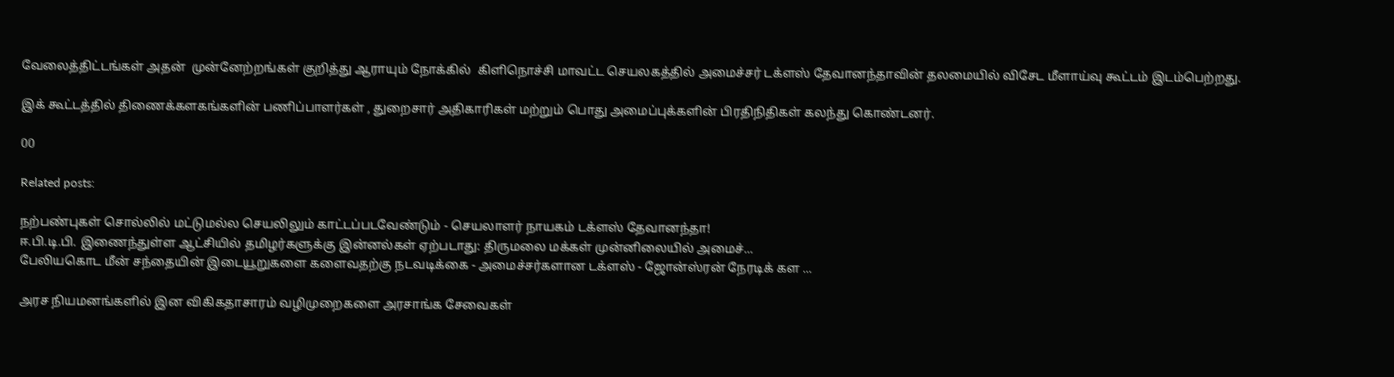வேலைத்திட்டங்கள் அதன்  முன்னேற்றங்கள் குறித்து ஆராயும் நோக்கில்  கிளிநொச்சி மாவட்ட செயலகத்தில் அமைச்சர் டக்ளஸ் தேவானந்தாவின் தலமையில் விசேட மீளாய்வு கூட்டம் இடம்பெற்றது.

இக் கூட்டத்தில் திணைக்களகங்களின் பணிப்பாளர்கள் , துறைசார் அதிகாரிகள் மற்றும் பொது அமைப்புக்களின் பிரதிநிதிகள் கலந்து கொண்டனர்.

00

Related posts:

நற்பண்புகள் சொல்லில் மட்டுமல்ல செயலிலும் காட்டப்படவேண்டும் - செயலாளர் நாயகம் டக்ளஸ் தேவானந்தா!
ஈ.பி.டி.பி. இணைந்துள்ள ஆட்சியில் தமிழர்களுக்கு இன்னல்கள் ஏற்படாது: திருமலை மக்கள் முன்னிலையில் அமைச்...
பேலியகொட மீன் சந்தையின் இடையூறுகளை களைவதற்கு நடவடிக்கை - அமைச்சர்களான டக்ளஸ் - ஜோன்ஸ்ரன் நேரடிக் கள ...

அரச நியமனங்களில் இன விகிகதாசாரம் வழிமுறைகளை அரசாங்க சேவைகள்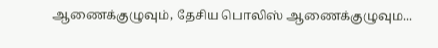ஆணைக்குழுவும், தேசிய பொலிஸ் ஆணைக்குழுவும...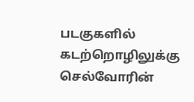படகுகளில் கடற்றொழிலுக்கு செல்வோரின்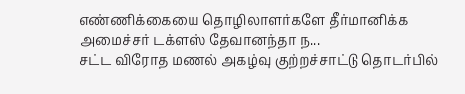எண்ணிக்கையை தொழிலாளர்களே தீர்மானிக்க அமைச்சர் டக்ளஸ் தேவானந்தா ந...
சட்ட விரோத மணல் அகழ்வு குற்றச்சாட்டு தொடர்பில்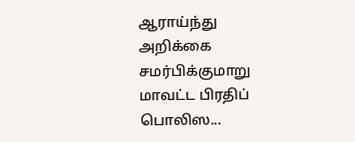ஆராய்ந்து அறிக்கை சமர்பிக்குமாறு மாவட்ட பிரதிப் பொலிஸ...